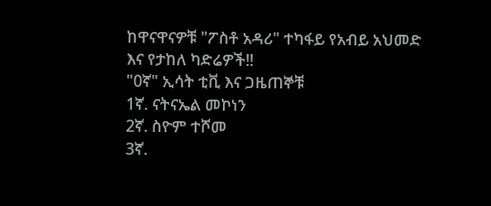ከዋናዋናዎቹ "ፖስቶ አዳሪ" ተካፋይ የአብይ አህመድ እና የታከለ ካድሬዎች!!
"0ኛ" ኢሳት ቲቪ እና ጋዜጠኞቹ
1ኛ. ናትናኤል መኮነን
2ኛ. ስዮም ተሾመ
3ኛ.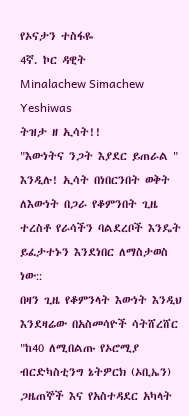የኦናታን ተስፋዬ
4ኛ. ኮር ዳዊት
Minalachew Simachew Yeshiwas
ትዝታ ዘ ኢሳት!!
"እውነትና ንጋት እያደር ይጠራል " እንዲሉ! ኢሳት በነበርንበት ወቅት ለእውነት በጋራ የቆምንበት ጊዜ ተረስቶ የራሳችን ባልደረቦች እንዴት ይፈታተኑን እንደነበር ለማስታወስ ነው::
በዛን ጊዜ የቆምንላት እውነት እንዲህ እንደዛሬው በአስመሳዮች ሳትሸረሸር "ከ40 ለሚበልጡ የኦሮሚያ ብርድካስቲንግ ኔትዎርክ (ኦቢኤን) ጋዜጠኞች እና የአስተዳደር አካላት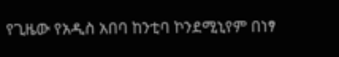የጊዜው የአዲስ አበባ ከንቲባ ኮንደሚኒየም በነፃ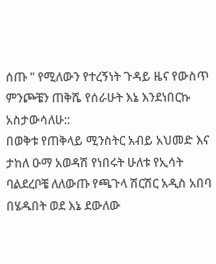ሰጡ " የሚለውን የተረኝነት ጉዳይ ዜና የውስጥ ምንጮቼን ጠቅሼ የሰራሁት እኔ እንደነበርኩ አስታውሳለሁ::
በወቅቱ የጠቅላይ ሚንስትር አብይ አህመድ እና ታከለ ዑማ አወዳሽ የነበሩት ሁለቱ የኢሳት ባልደረቦቼ ለለውጡ የጫጉላ ሽርሽር አዲስ አበባ በሄዱበት ወደ እኔ ደውለው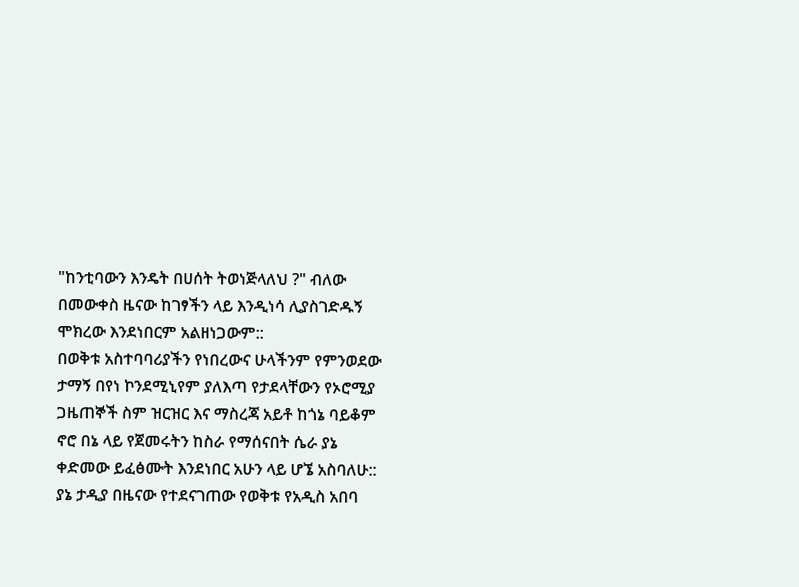"ከንቲባውን እንዴት በሀሰት ትወነጅላለህ ?" ብለው በመውቀስ ዜናው ከገፃችን ላይ እንዲነሳ ሊያስገድዱኝ ሞክረው እንደነበርም አልዘነጋውም::
በወቅቱ አስተባባሪያችን የነበረውና ሁላችንም የምንወደው ታማኝ በየነ ኮንደሚኒየም ያለእጣ የታደላቸውን የኦሮሚያ ጋዜጠኞች ስም ዝርዝር እና ማስረጃ አይቶ ከጎኔ ባይቆም ኖሮ በኔ ላይ የጀመሩትን ከስራ የማሰናበት ሴራ ያኔ ቀድመው ይፈፅሙት እንደነበር አሁን ላይ ሆኜ አስባለሁ::
ያኔ ታዲያ በዜናው የተደናገጠው የወቅቱ የአዲስ አበባ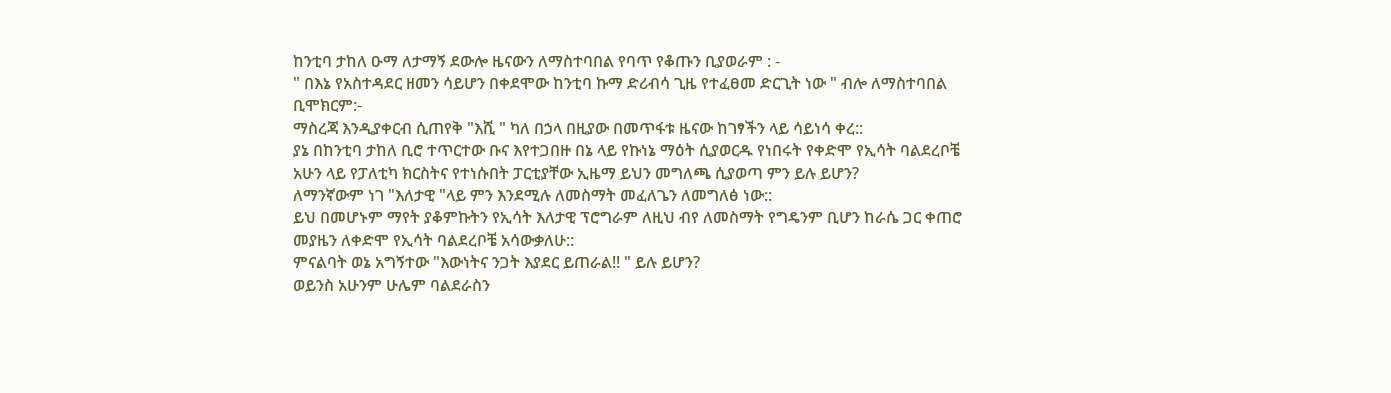ከንቲባ ታከለ ዑማ ለታማኝ ደውሎ ዜናውን ለማስተባበል የባጥ የቆጡን ቢያወራም : -
" በእኔ የአስተዳደር ዘመን ሳይሆን በቀደሞው ከንቲባ ኩማ ድሪብሳ ጊዜ የተፈፀመ ድርጊት ነው " ብሎ ለማስተባበል ቢሞክርም:-
ማስረጃ እንዲያቀርብ ሲጠየቅ "እሺ " ካለ በኃላ በዚያው በመጥፋቱ ዜናው ከገፃችን ላይ ሳይነሳ ቀረ::
ያኔ በከንቲባ ታከለ ቢሮ ተጥርተው ቡና እየተጋበዙ በኔ ላይ የኩነኔ ማዕት ሲያወርዱ የነበሩት የቀድሞ የኢሳት ባልደረቦቼ አሁን ላይ የፓለቲካ ክርስትና የተነሱበት ፓርቲያቸው ኢዜማ ይህን መግለጫ ሲያወጣ ምን ይሉ ይሆን?
ለማንኛውም ነገ "እለታዊ "ላይ ምን እንደሚሉ ለመስማት መፈለጌን ለመግለፅ ነው::
ይህ በመሆኑም ማየት ያቆምኩትን የኢሳት እለታዊ ፕሮግራም ለዚህ ብየ ለመስማት የግዴንም ቢሆን ከራሴ ጋር ቀጠሮ መያዜን ለቀድሞ የኢሳት ባልደረቦቼ አሳውቃለሁ::
ምናልባት ወኔ አግኝተው "እውነትና ንጋት እያደር ይጠራል!! " ይሉ ይሆን?
ወይንስ አሁንም ሁሌም ባልደራስን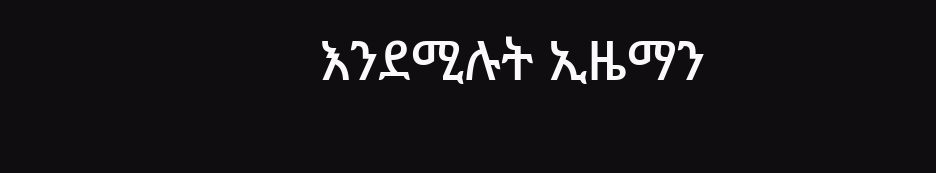እንደሚሉት ኢዜማን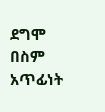ደግሞ በስም አጥፊነት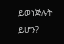ይወነጅሉት ይሆን?